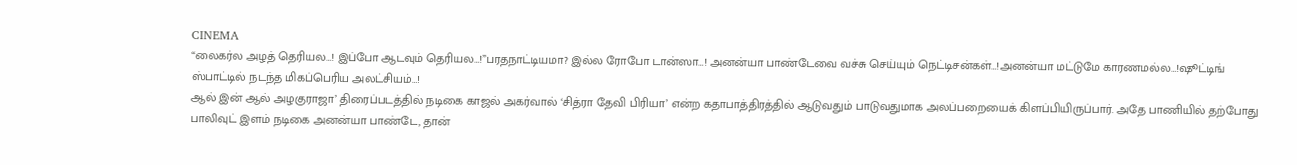CINEMA
“லைகர்ல அழத் தெரியல…! இப்போ ஆடவும் தெரியல…!”பரதநாட்டியமா? இல்ல ரோபோ டான்ஸா…! அனன்யா பாண்டேவை வச்சு செய்யும் நெட்டிசன்கள்…!அனன்யா மட்டுமே காரணமல்ல…!ஷூட்டிங் ஸ்பாட்டில் நடந்த மிகப்பெரிய அலட்சியம்…!
ஆல் இன் ஆல் அழகுராஜா’ திரைப்படத்தில் நடிகை காஜல் அகர்வால் ‘சித்ரா தேவி பிரியா’ என்ற கதாபாத்திரத்தில் ஆடுவதும் பாடுவதுமாக அலப்பறையைக் கிளப்பியிருப்பார். அதே பாணியில் தற்போது பாலிவுட் இளம் நடிகை அனன்யா பாண்டே, தான்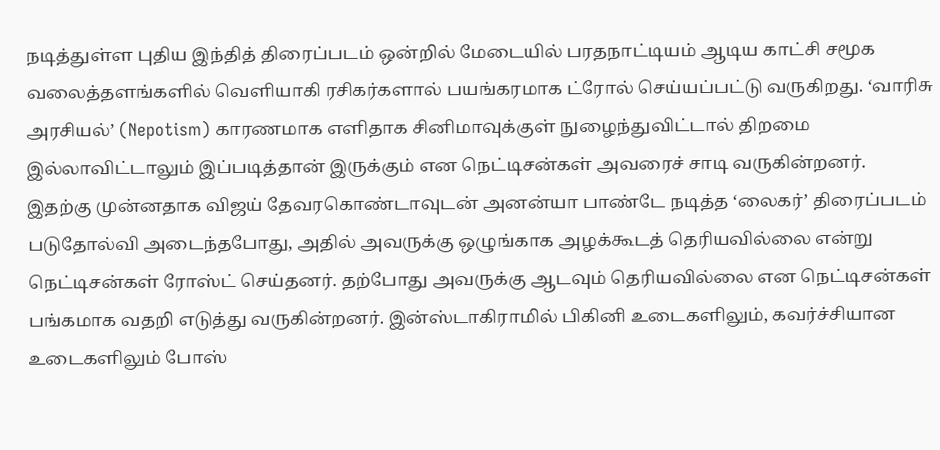நடித்துள்ள புதிய இந்தித் திரைப்படம் ஒன்றில் மேடையில் பரதநாட்டியம் ஆடிய காட்சி சமூக வலைத்தளங்களில் வெளியாகி ரசிகர்களால் பயங்கரமாக ட்ரோல் செய்யப்பட்டு வருகிறது. ‘வாரிசு அரசியல்’ (Nepotism) காரணமாக எளிதாக சினிமாவுக்குள் நுழைந்துவிட்டால் திறமை இல்லாவிட்டாலும் இப்படித்தான் இருக்கும் என நெட்டிசன்கள் அவரைச் சாடி வருகின்றனர்.
இதற்கு முன்னதாக விஜய் தேவரகொண்டாவுடன் அனன்யா பாண்டே நடித்த ‘லைகர்’ திரைப்படம் படுதோல்வி அடைந்தபோது, அதில் அவருக்கு ஒழுங்காக அழக்கூடத் தெரியவில்லை என்று நெட்டிசன்கள் ரோஸ்ட் செய்தனர். தற்போது அவருக்கு ஆடவும் தெரியவில்லை என நெட்டிசன்கள் பங்கமாக வதறி எடுத்து வருகின்றனர். இன்ஸ்டாகிராமில் பிகினி உடைகளிலும், கவர்ச்சியான உடைகளிலும் போஸ்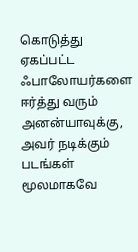கொடுத்து ஏகப்பட்ட ஃபாலோயர்களை ஈர்த்து வரும் அனன்யாவுக்கு, அவர் நடிக்கும் படங்கள் மூலமாகவே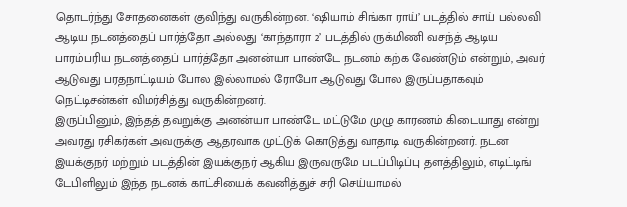தொடர்ந்து சோதனைகள் குவிந்து வருகின்றன. ‘ஷியாம் சிங்கா ராய்’ படத்தில் சாய் பல்லவி ஆடிய நடனத்தைப் பார்த்தோ அல்லது ‘காந்தாரா 2’ படத்தில் ருக்மிணி வசந்த் ஆடிய பாரம்பரிய நடனத்தைப் பார்த்தோ அனன்யா பாண்டே நடனம் கற்க வேண்டும் என்றும், அவர் ஆடுவது பரதநாட்டியம் போல இல்லாமல் ரோபோ ஆடுவது போல இருப்பதாகவும் நெட்டிசன்கள் விமர்சித்து வருகின்றனர்.
இருப்பினும், இந்தத் தவறுக்கு அனன்யா பாண்டே மட்டுமே முழு காரணம் கிடையாது என்று அவரது ரசிகர்கள் அவருக்கு ஆதரவாக முட்டுக் கொடுத்து வாதாடி வருகின்றனர். நடன இயக்குநர் மற்றும் படத்தின் இயக்குநர் ஆகிய இருவருமே படப்பிடிப்பு தளத்திலும், எடிட்டிங் டேபிளிலும் இந்த நடனக் காட்சியைக் கவனித்துச் சரி செய்யாமல்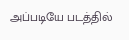அப்படியே படத்தில்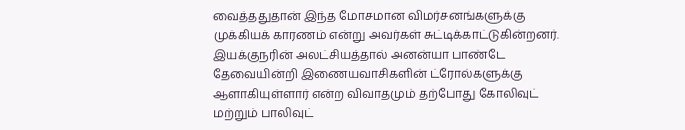வைத்ததுதான் இந்த மோசமான விமர்சனங்களுக்கு முக்கியக் காரணம் என்று அவர்கள் சுட்டிக்காட்டுகின்றனர். இயக்குநரின் அலட்சியத்தால் அனன்யா பாண்டே தேவையின்றி இணையவாசிகளின் ட்ரோல்களுக்கு ஆளாகியுள்ளார் என்ற விவாதமும் தற்போது கோலிவுட் மற்றும் பாலிவுட்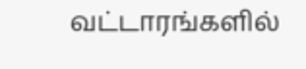வட்டாரங்களில்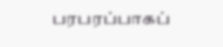பரபரப்பாகப்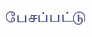பேசப்பட்டு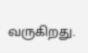வருகிறது.